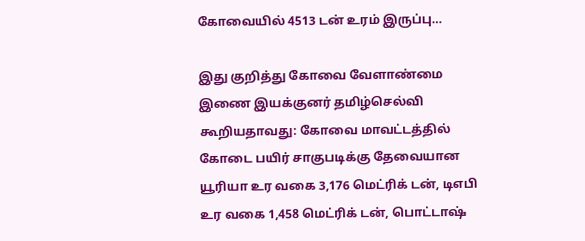கோவையில் 4513 டன் உரம் இருப்பு…

இது குறித்து கோவை வேளாண்மை இணை இயக்குனர் தமிழ்செல்வி கூறியதாவது: கோவை மாவட்டத்தில் கோடை பயிர் சாகுபடிக்கு தேவையான யூரியா உர வகை 3,176 மெட்ரிக் டன், டிஎபி உர வகை 1,458 மெட்ரிக் டன், பொட்டாஷ்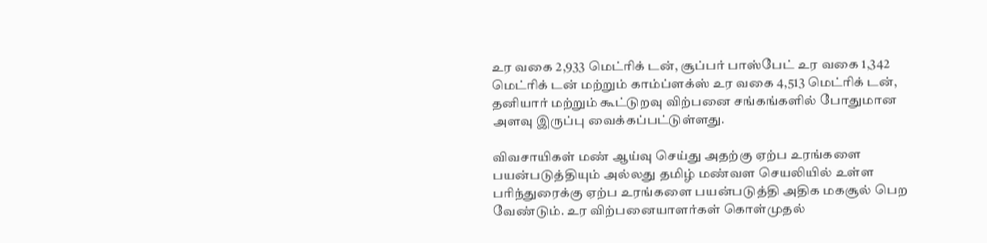உர வகை 2,933 மெட்ரிக் டன், சூப்பர் பாஸ்பேட் உர வகை 1,342 மெட்ரிக் டன் மற்றும் காம்ப்ளக்ஸ் உர வகை 4,513 மெட்ரிக் டன், தனியார் மற்றும் கூட்டுறவு விற்பனை சங்கங்களில் போதுமான அளவு இருப்பு வைக்கப்பட்டுள்ளது.

விவசாயிகள் மண் ஆய்வு செய்து அதற்கு ஏற்ப உரங்களை பயன்படுத்தியும் அல்லது தமிழ் மண்வள செயலியில் உள்ள பரிந்துரைக்கு ஏற்ப உரங்களை பயன்படுத்தி அதிக மகசூல் பெற வேண்டும். உர விற்பனையாளர்கள் கொள்முதல்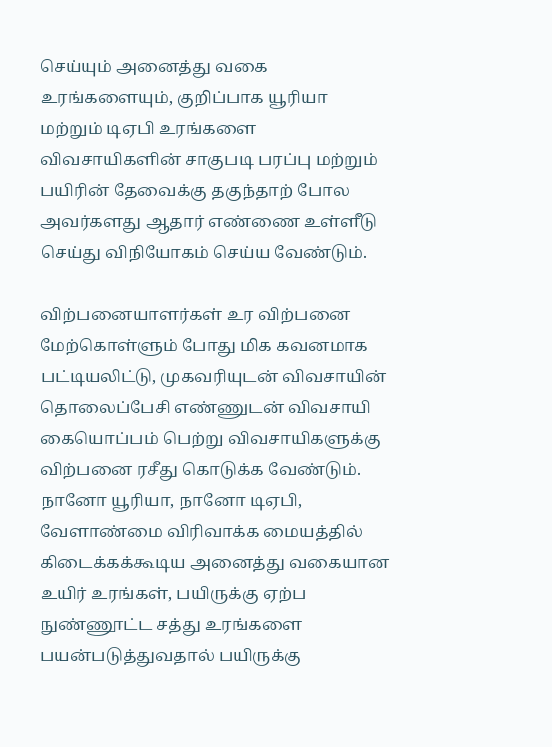செய்யும் அனைத்து வகை உரங்களையும், குறிப்பாக யூரியா மற்றும் டிஏபி உரங்களை விவசாயிகளின் சாகுபடி பரப்பு மற்றும் பயிரின் தேவைக்கு தகுந்தாற் போல அவர்களது ஆதார் எண்ணை உள்ளீடு செய்து விநியோகம் செய்ய வேண்டும்.

விற்பனையாளர்கள் உர விற்பனை மேற்கொள்ளும் போது மிக கவனமாக பட்டியலிட்டு, முகவரியுடன் விவசாயின் தொலைப்பேசி எண்ணுடன் விவசாயி கையொப்பம் பெற்று விவசாயிகளுக்கு விற்பனை ரசீது கொடுக்க வேண்டும். நானோ யூரியா, நானோ டிஏபி, வேளாண்மை விரிவாக்க மையத்தில் கிடைக்கக்கூடிய அனைத்து வகையான உயிர் உரங்கள், பயிருக்கு ஏற்ப நுண்ணூட்ட சத்து உரங்களை பயன்படுத்துவதால் பயிருக்கு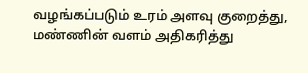வழங்கப்படும் உரம் அளவு குறைத்து, மண்ணின் வளம் அதிகரித்து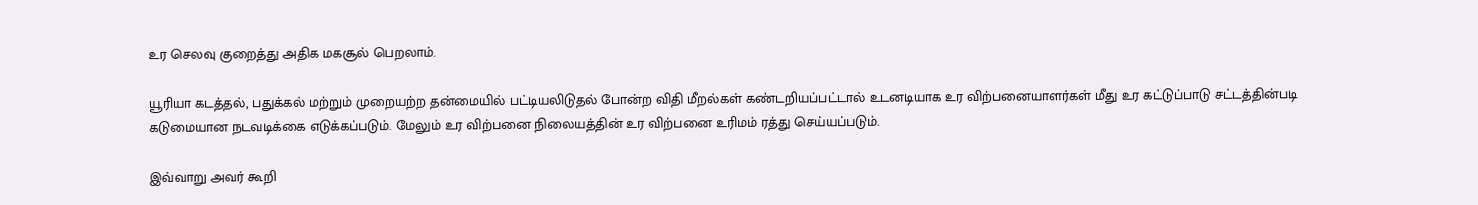உர செலவு குறைத்து அதிக மகசூல் பெறலாம்.

யூரியா கடத்தல், பதுக்கல் மற்றும் முறையற்ற தன்மையில் பட்டியலிடுதல் போன்ற விதி மீறல்கள் கண்டறியப்பட்டால் உடனடியாக உர விற்பனையாளர்கள் மீது உர கட்டுப்பாடு சட்டத்தின்படி கடுமையான நடவடிக்கை எடுக்கப்படும். மேலும் உர விற்பனை நிலையத்தின் உர விற்பனை உரிமம் ரத்து செய்யப்படும்.

இவ்வாறு அவர் கூறி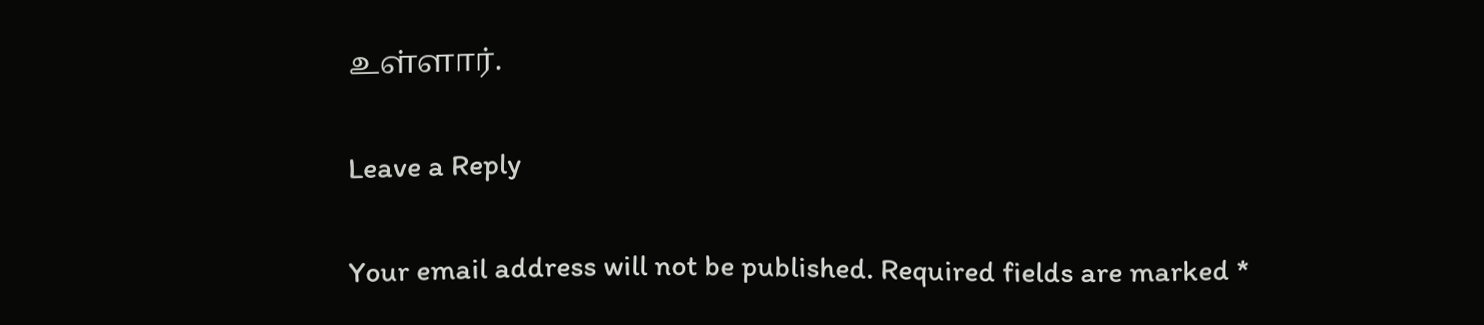உள்ளார்.

Leave a Reply

Your email address will not be published. Required fields are marked *